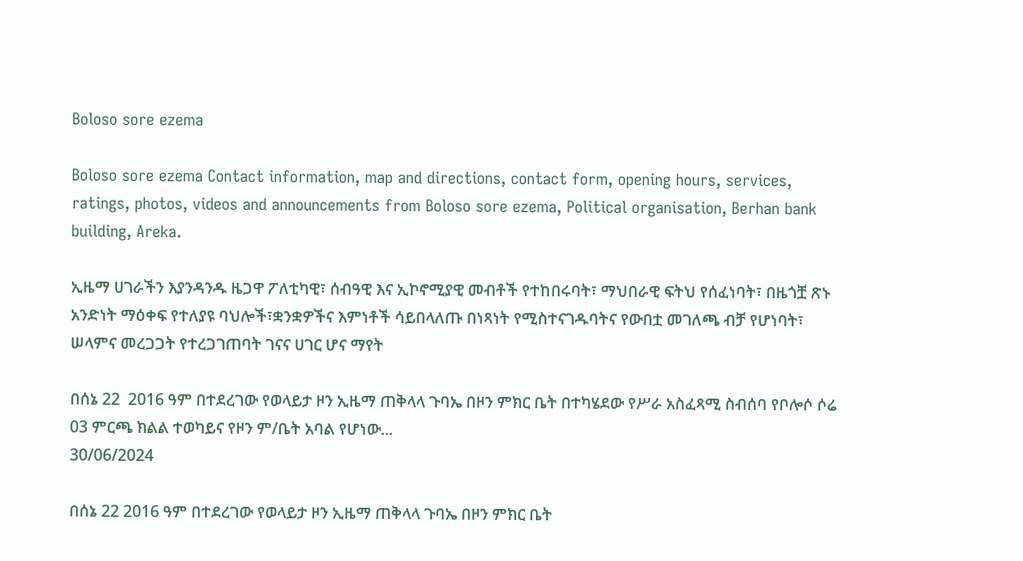Boloso sore ezema

Boloso sore ezema Contact information, map and directions, contact form, opening hours, services, ratings, photos, videos and announcements from Boloso sore ezema, Political organisation, Berhan bank building, Areka.

ኢዜማ ሀገራችን እያንዳንዱ ዜጋዋ ፖለቲካዊ፣ ሰብዓዊ እና ኢኮኖሚያዊ መብቶች የተከበሩባት፣ ማህበራዊ ፍትህ የሰፈነባት፣ በዜጎቿ ጽኑ አንድነት ማዕቀፍ የተለያዩ ባህሎች፣ቋንቋዎችና እምነቶች ሳይበላለጡ በነጻነት የሚስተናገዱባትና የውበቷ መገለጫ ብቻ የሆነባት፣ ሠላምና መረጋጋት የተረጋገጠባት ገናና ሀገር ሆና ማየት

በሰኔ 22  2016 ዓም በተደረገው የወላይታ ዞን ኢዜማ ጠቅላላ ጉባኤ በዞን ምክር ቤት በተካሄደው የሥራ አስፈጻሚ ስብሰባ የቦሎሶ ሶሬ 03 ምርጫ ክልል ተወካይና የዞን ም/ቤት አባል የሆነው...
30/06/2024

በሰኔ 22 2016 ዓም በተደረገው የወላይታ ዞን ኢዜማ ጠቅላላ ጉባኤ በዞን ምክር ቤት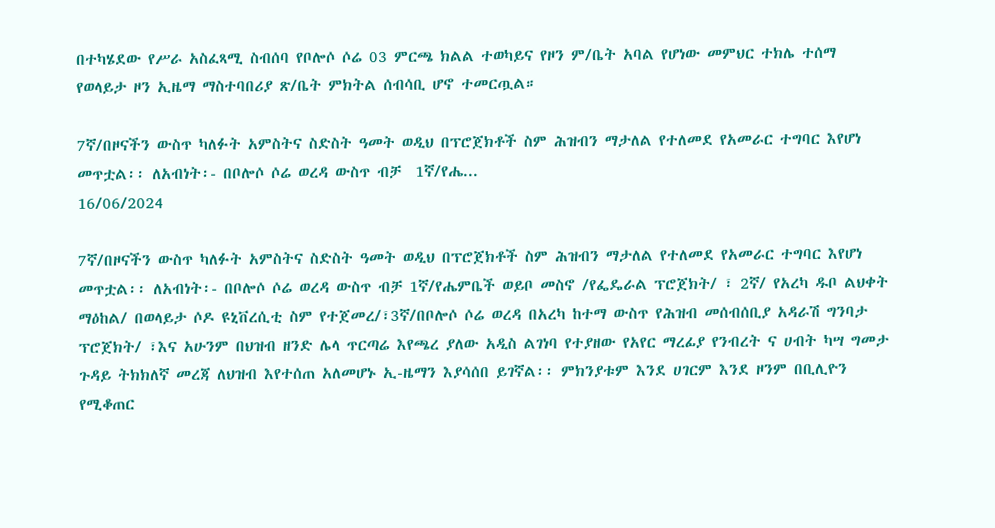በተካሄደው የሥራ አስፈጻሚ ስብሰባ የቦሎሶ ሶሬ 03 ምርጫ ክልል ተወካይና የዞን ም/ቤት አባል የሆነው መምህር ተክሌ ተሰማ የወላይታ ዞን ኢዜማ ማስተባበሪያ ጽ/ቤት ምክትል ሰብሳቢ ሆኖ ተመርጧል።

7ኛ/በዞናችን ውስጥ ካለፉት አምስትና ስድስት ዓመት ወዲህ በፕሮጀክቶች ስም ሕዝብን ማታለል የተለመደ የአመራር ተግባር እየሆነ መጥቷል፡፡ ለአብነት፡- በቦሎሶ ሶሬ ወረዳ ውስጥ ብቻ  1ኛ/የሔ...
16/06/2024

7ኛ/በዞናችን ውስጥ ካለፉት አምስትና ስድስት ዓመት ወዲህ በፕሮጀክቶች ስም ሕዝብን ማታለል የተለመደ የአመራር ተግባር እየሆነ መጥቷል፡፡ ለአብነት፡- በቦሎሶ ሶሬ ወረዳ ውስጥ ብቻ 1ኛ/የሔምቤች ወይቦ መስኖ /የፌዴራል ፕሮጀክት/ ፣ 2ኛ/ የአረካ ዱቦ ልህቀት ማዕከል/ በወላይታ ሶዶ ዩኒቨረሲቲ ስም የተጀመረ/፣3ኛ/በቦሎሶ ሶሬ ወረዳ በአረካ ከተማ ውስጥ የሕዝብ መሰብሰቢያ አዳራሽ ግንባታ ፕሮጀክት/ ፣እና አሁንም በህዝብ ዘንድ ሌላ ጥርጣሬ እየጫረ ያለው አዲስ ልገነባ የተያዘው የአየር ማረፊያ የንብረት ና ሀብት ካሣ ግመታ ጉዳይ ትክክለኛ መረጃ ለህዝብ እየተሰጠ አለመሆኑ ኢ-ዜማን እያሳሰበ ይገኛል፡፡ ምክንያቱም እንደ ሀገርም እንደ ዞንም በቢሊዮን የሚቆጠር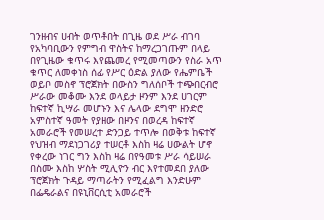ገንዘብና ሀብት ወጥቶበት በጊዜ ወደ ሥራ ብገባ የአካባቢውን የምግብ ዋስትና ከማረጋገጡም በላይ በየጊዜው ቁጥሩ እየጨመረ የሚመጣውን የስራ አጥ ቁጥር ለመቀነስ ሰፊ የሥር ዕድል ያለው የሔምቤች ወይቦ መስኖ ፕሮጀክት በውስን ግለሰቦች ተጭበርብሮ ሥራው መቆሙ እንደ ወላይታ ዞንም እንደ ሀገርም ከፍተኛ ኪሣራ መሆኑን እና ሌላው ደግሞ ዘንድሮ አምስተኛ ዓመት የያዘው በዞንና በወረዳ ከፍተኛ አመራሮች የመሠረተ ድንጋይ ተጥሎ በወቅቱ ከፍተኛ የህዝብ ማደነጋገሪያ ተሠርቶ እስከ ዛሬ ሀውልት ሆኖ የቀረው ነገር ግን እስከ ዛሬ በየዓመቱ ሥራ ሳይሠራ በስሙ እስከ ሦስት ሚሊዮን ብር እየተመደበ ያለው ፕሮጀክት ጉዳይ ማጣራትን የሚፈልግ እንድሁም በፌዴራልና በዩኒቨርሲቲ አመራሮች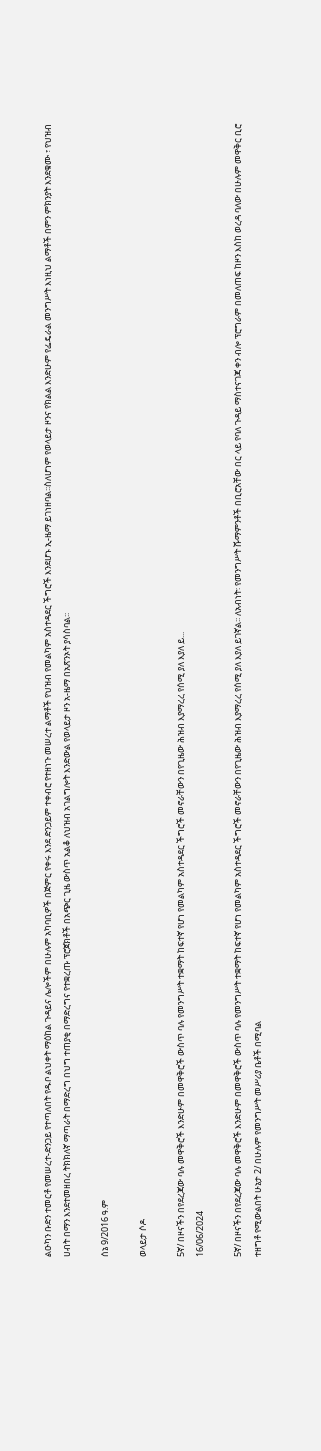ልዑካን ቡድን ተመርቶ የመሠረተ-ድንጋይ የተጣለበት የዱቦ ልህቀት ማዕከል ጉዳይና ሌሎችም በሁሉም አካባቢዎች በጅምር የቀሩ እንደ ድንጋይም ተቀብሮ የተዘነጉ መሠረተ ልማቶች የህዝብ የመልካም አስተዳደር ችግሮች እንደሆኑ ኢ-ዜማ ይገነዘባል፡፡ስለሆነም የወላይታ ዞንና የክልል እንድሁም የፌዴራል መንግሥት እነዚህ ልማቶች በምን ምክንያት እንደቁሙ ፣ የህዝብ ሀብት በማን እንደተመዘበረ ትክክለኛ ማጣራት በማድረግ በህግ ተጠያቂ በማድረግና የተቋረጡ ፕሮጀክቶች በአጭር ጊዜ ውስጥ አልቆ ለህዝብ አገልግሎት እንድውል የወላይታ ዞን አ-ዜማ በአጽንኦት ያሳስባል፡፡

ሰኔ 9/2016 ዓ.ም

ወላይታ ሶዶ

5ኛ/ በዞናችን በየደረጃው ባሉ መዋቅሮች እንድሁም በመዋቅሮች ውስጥ ባሉ የመንግሥት ተቋማት ከፍተኛ የሆነ የመልካም አስተዳደር ችግሮች መኖራቸውን በየጊዜው ሕዝብ እያማረረ የሰሚ ያለ እያለ ይ...
16/06/2024

5ኛ/ በዞናችን በየደረጃው ባሉ መዋቅሮች እንድሁም በመዋቅሮች ውስጥ ባሉ የመንግሥት ተቋማት ከፍተኛ የሆነ የመልካም አስተዳደር ችግሮች መኖራቸውን በየጊዜው ሕዝብ እያማረረ የሰሚ ያለ እያለ ይገኛል፡፡ ለአብነት፡ የመንግሥት ሹማምንቶች በቢሮአቸው በር ላይ የባለ ጉዳይ ማስተናገጃ ቀን ብሎ ፕሮግራም በመለጠፍ ከዞን እስከ ወረዳ ባለው በሁሉም መዋቅር ቢሮ ተዘግቶ የሚውልበት ሁኔታ 2/ በሁሉም የመንግሥት መሥሪያ ቤቶች በሚባል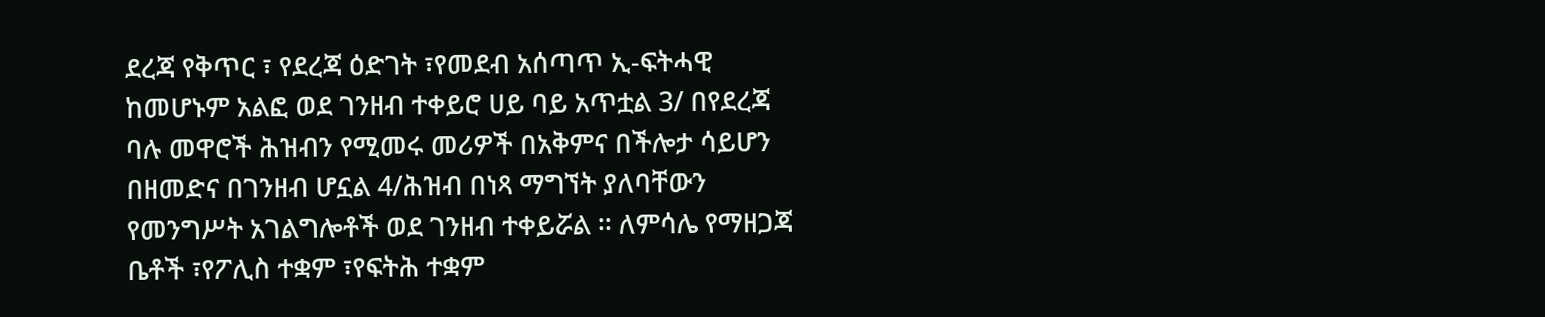ደረጃ የቅጥር ፣ የደረጃ ዕድገት ፣የመደብ አሰጣጥ ኢ-ፍትሓዊ ከመሆኑም አልፎ ወደ ገንዘብ ተቀይሮ ሀይ ባይ አጥቷል 3/ በየደረጃ ባሉ መዋሮች ሕዝብን የሚመሩ መሪዎች በአቅምና በችሎታ ሳይሆን በዘመድና በገንዘብ ሆኗል 4/ሕዝብ በነጻ ማግኘት ያለባቸውን የመንግሥት አገልግሎቶች ወደ ገንዘብ ተቀይሯል ፡፡ ለምሳሌ የማዘጋጃ ቤቶች ፣የፖሊስ ተቋም ፣የፍትሕ ተቋም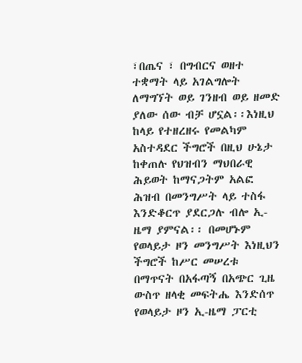፣በጤና ፣ በግብርና ወዘተ ተቋማት ላይ አገልግሎት ለማግኘት ወይ ገንዘብ ወይ ዘመድ ያለው ሰው ብቻ ሆኗል፡፡እነዚህ ከላይ የተዘረዘሩ የመልካም አስተዳደር ችግሮች በዚህ ሁኔታ ከቀጠሉ የህዝብን ማህበራዊ ሕይወት ከማናጋትም አልፎ ሕዝብ በመንግሥት ላይ ተስፋ እንድቆርጥ ያደርጋሉ ብሎ ኢ-ዜማ ያምናል፡፡ በመሆኑም የወላይታ ዞን መንግሥት እነዚህን ችግሮች ከሥር መሠረቱ በማጥናት በአፋጣኝ በአጭር ጊዜ ውስጥ ዘላቂ መፍትሔ እንድሰጥ የወላይታ ዞን ኢ-ዜማ ፓርቲ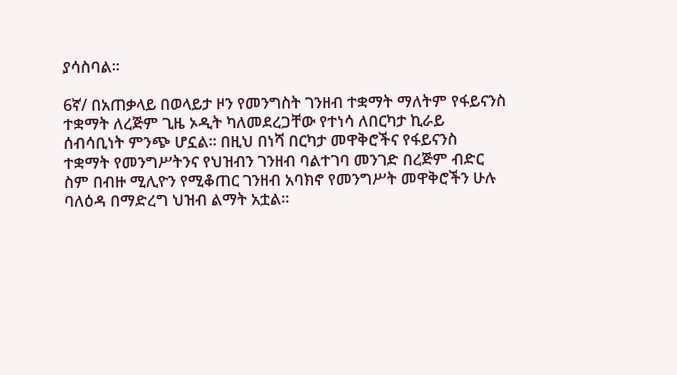ያሳስባል፡፡

6ኛ/ በአጠቃላይ በወላይታ ዞን የመንግስት ገንዘብ ተቋማት ማለትም የፋይናንስ ተቋማት ለረጅም ጊዜ ኦዲት ካለመደረጋቸው የተነሳ ለበርካታ ኪራይ ሰብሳቢነት ምንጭ ሆኗል፡፡ በዚህ በነሻ በርካታ መዋቅሮችና የፋይናንስ ተቋማት የመንግሥትንና የህዝብን ገንዘብ ባልተገባ መንገድ በረጅም ብድር ስም በብዙ ሚሊዮን የሚቆጠር ገንዘብ አባክኖ የመንግሥት መዋቅሮችን ሁሉ ባለዕዳ በማድረግ ህዝብ ልማት አቷል፡፡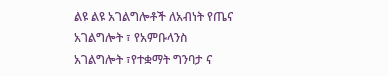ልዩ ልዩ አገልግሎቶች ለአብነት የጤና አገልግሎት ፣ የአምቡላንስ አገልግሎት ፣የተቋማት ግንባታ ና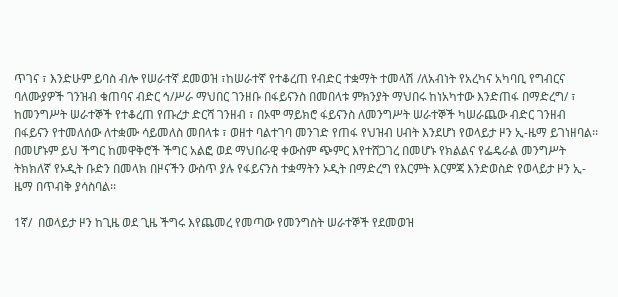ጥገና ፣ እንድሁም ይባስ ብሎ የሠራተኛ ደመወዝ ፣ከሠራተኛ የተቆረጠ የብድር ተቋማት ተመላሽ /ለአብነት የአረካና አካባቢ የግብርና ባለሙያዎች ገንዝብ ቁጠባና ብድር ኅ/ሥራ ማህበር ገንዘቡ በፋይናንስ በመበላቱ ምክንያት ማህበሩ ከነአካተው እንድጠፋ በማድረግ/ ፣ ከመንግሥት ሠራተኞች የተቆረጠ የጡረታ ድርሻ ገንዘብ ፣ በኦሞ ማይክሮ ፋይናንስ ለመንግሥት ሠራተኞች ካሠራጨው ብድር ገንዘብ በፋይናን የተመለሰው ለተቋሙ ሳይመለስ መበላቱ ፣ ወዘተ ባልተገባ መንገድ የጠፋ የህዝብ ሀብት እንደሆነ የወላይታ ዞን ኢ-ዜማ ይገነዘባል፡፡በመሆኑም ይህ ችግር ከመዋቅሮች ችግር አልፎ ወደ ማህበራዊ ቀውስም ጭምር እየተሸጋገረ በመሆኑ የክልልና የፌዴራል መንግሥት ትክክለኛ የኦዲት ቡድን በመላክ በዞናችን ውስጥ ያሉ የፋይናንስ ተቋማትን ኦዲት በማድረግ የእርምት እርምጃ እንድወስድ የወላይታ ዞን ኢ-ዜማ በጥብቅ ያሳስባል፡፡

1ኛ/  በወላይታ ዞን ከጊዜ ወደ ጊዜ ችግሩ እየጨመረ የመጣው የመንግስት ሠራተኞች የደመወዝ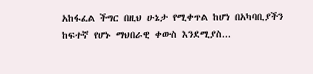አከፋፈል ችግር በዚህ ሁኔታ የሚቀጥል ከሆነ በአካባቢያችን ከፍተኛ የሆኑ ማህበራዊ ቀውስ እንደሚያስ...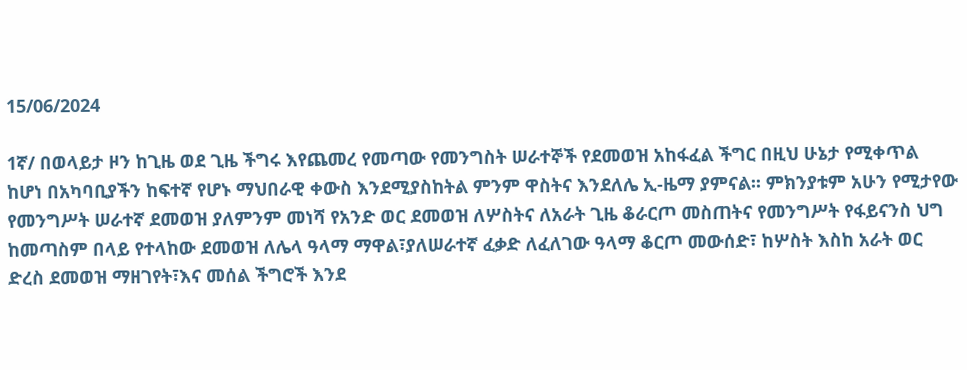15/06/2024

1ኛ/ በወላይታ ዞን ከጊዜ ወደ ጊዜ ችግሩ እየጨመረ የመጣው የመንግስት ሠራተኞች የደመወዝ አከፋፈል ችግር በዚህ ሁኔታ የሚቀጥል ከሆነ በአካባቢያችን ከፍተኛ የሆኑ ማህበራዊ ቀውስ እንደሚያስከትል ምንም ዋስትና እንደለሌ ኢ-ዜማ ያምናል፡፡ ምክንያቱም አሁን የሚታየው የመንግሥት ሠራተኛ ደመወዝ ያለምንም መነሻ የአንድ ወር ደመወዝ ለሦስትና ለአራት ጊዜ ቆራርጦ መስጠትና የመንግሥት የፋይናንስ ህግ ከመጣስም በላይ የተላከው ደመወዝ ለሌላ ዓላማ ማዋል፣ያለሠራተኛ ፈቃድ ለፈለገው ዓላማ ቆርጦ መውሰድ፣ ከሦስት እስከ አራት ወር ድረስ ደመወዝ ማዘገየት፣እና መሰል ችግሮች እንደ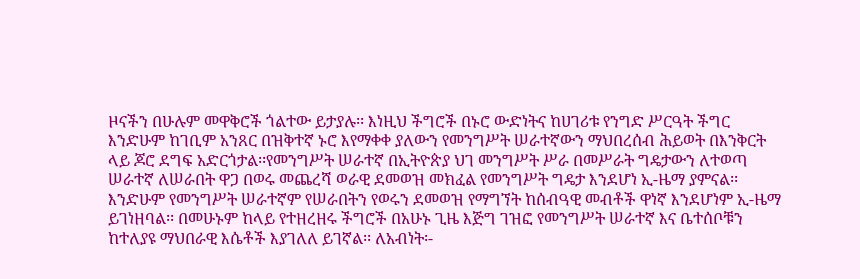ዞናችን በሁሉም መዋቅሮች ጎልተው ይታያሉ፡፡ እነዚህ ችግሮች በኑሮ ውድነትና ከሀገሪቱ የንግድ ሥርዓት ችግር እንድሁም ከገቢም አንጸር በዝቅተኛ ኑሮ እየማቀቀ ያለውን የመንግሥት ሠራተኛውን ማህበረሰብ ሕይወት በእንቅርት ላይ ጆሮ ደግፍ አድርጎታል፡፡የመንግሥት ሠራተኛ በኢትዮጵያ ህገ መንግሥት ሥራ በመሥራት ግዴታውን ለተወጣ ሠራተኛ ለሠራበት ዋጋ በወሩ መጨረሻ ወራዊ ደመወዝ መክፈል የመንግሥት ግዴታ እንደሆነ ኢ-ዜማ ያምናል፡፡ እንድሁም የመንግሥት ሠራተኛም የሠራበትን የወሩን ደመወዝ የማግኘት ከሰብዓዊ መብቶች ዋነኛ እንደሆነም ኢ-ዜማ ይገነዘባል፡፡ በመሁኑም ከላይ የተዘረዘሩ ችግሮች በአሁኑ ጊዜ እጅግ ገዝፎ የመንግሥት ሠራተኛ እና ቤተሰቦቹን ከተለያዩ ማህበራዊ እሴቶች እያገለለ ይገኛል፡፡ ለአብነት፡-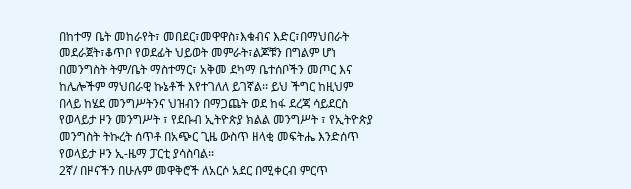በከተማ ቤት መከራየት፣ መበደር፣መዋዋስ፣እቁብና እድር፣በማህበራት መደራጀት፣ቆጥቦ የወደፊት ህይወት መምራት፣ልጆቹን በግልም ሆነ በመንግስት ትም/ቤት ማስተማር፣ አቅመ ደካማ ቤተሰቦችን መጦር እና ከሌሎችም ማህበራዊ ኩኔቶች እየተገለለ ይገኛል፡፡ ይህ ችግር ከዚህም በላይ ከሄደ መንግሥትንና ህዝብን በማጋጨት ወደ ከፋ ደረጃ ሳይደርስ የወላይታ ዞን መንግሥት ፣ የደቡብ ኢትዮጵያ ክልል መንግሥት ፣ የኢትዮጵያ መንግስት ትኩረት ሰጥቶ በአጭር ጊዜ ውስጥ ዘላቂ መፍትሔ እንድሰጥ የወላይታ ዞን ኢ-ዜማ ፓርቲ ያሳስባል፡፡
2ኛ/ በዞናችን በሁሉም መዋቅሮች ለአርሶ አደር በሚቀርብ ምርጥ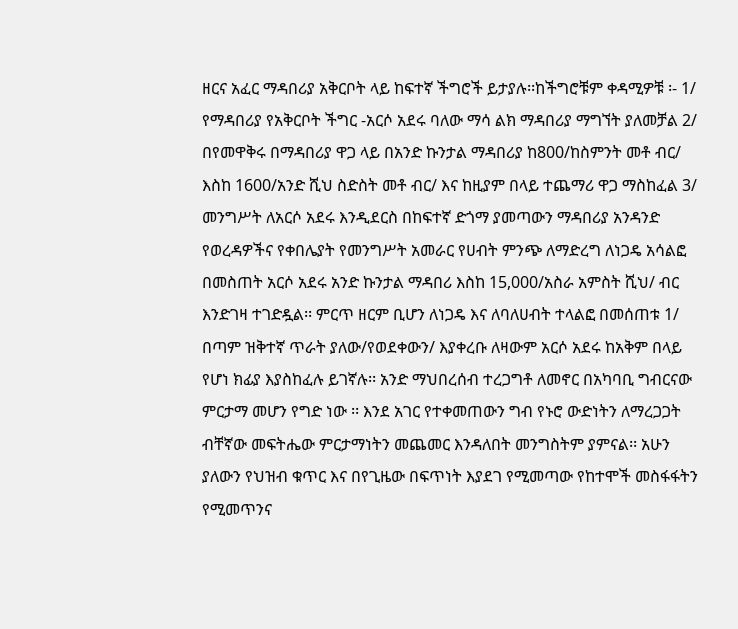ዘርና አፈር ማዳበሪያ አቅርቦት ላይ ከፍተኛ ችግሮች ይታያሉ፡፡ከችግሮቹም ቀዳሚዎቹ ፡- 1/ የማዳበሪያ የአቅርቦት ችግር -አርሶ አደሩ ባለው ማሳ ልክ ማዳበሪያ ማግኘት ያለመቻል 2/ በየመዋቅሩ በማዳበሪያ ዋጋ ላይ በአንድ ኩንታል ማዳበሪያ ከ800/ከስምንት መቶ ብር/ እስከ 1600/አንድ ሺህ ስድስት መቶ ብር/ እና ከዚያም በላይ ተጨማሪ ዋጋ ማስከፈል 3/ መንግሥት ለአርሶ አደሩ እንዲደርስ በከፍተኛ ድጎማ ያመጣውን ማዳበሪያ አንዳንድ የወረዳዎችና የቀበሌያት የመንግሥት አመራር የሀብት ምንጭ ለማድረግ ለነጋዴ አሳልፎ በመስጠት አርሶ አደሩ አንድ ኩንታል ማዳበሪ እስከ 15,000/አስራ አምስት ሺህ/ ብር እንድገዛ ተገድዷል፡፡ ምርጥ ዘርም ቢሆን ለነጋዴ እና ለባለሀብት ተላልፎ በመሰጠቱ 1/ በጣም ዝቅተኛ ጥራት ያለው/የወደቀውን/ እያቀረቡ ለዛውም አርሶ አደሩ ከአቅም በላይ የሆነ ክፊያ እያስከፈሉ ይገኛሉ፡፡ አንድ ማህበረሰብ ተረጋግቶ ለመኖር በአካባቢ ግብርናው ምርታማ መሆን የግድ ነው ፡፡ እንደ አገር የተቀመጠውን ግብ የኑሮ ውድነትን ለማረጋጋት ብቸኛው መፍትሔው ምርታማነትን መጨመር እንዳለበት መንግስትም ያምናል፡፡ አሁን ያለውን የህዝብ ቁጥር እና በየጊዜው በፍጥነት እያደገ የሚመጣው የከተሞች መስፋፋትን የሚመጥንና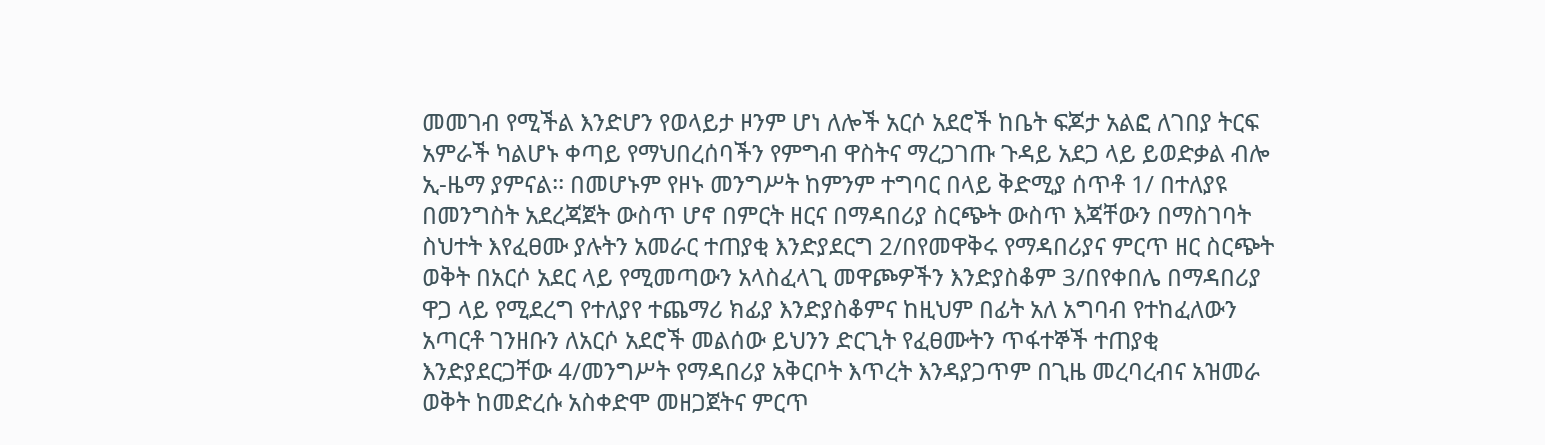መመገብ የሚችል እንድሆን የወላይታ ዞንም ሆነ ለሎች አርሶ አደሮች ከቤት ፍጆታ አልፎ ለገበያ ትርፍ አምራች ካልሆኑ ቀጣይ የማህበረሰባችን የምግብ ዋስትና ማረጋገጡ ጉዳይ አደጋ ላይ ይወድቃል ብሎ ኢ-ዜማ ያምናል፡፡ በመሆኑም የዞኑ መንግሥት ከምንም ተግባር በላይ ቅድሚያ ሰጥቶ 1/ በተለያዩ በመንግስት አደረጃጀት ውስጥ ሆኖ በምርት ዘርና በማዳበሪያ ስርጭት ውስጥ እጃቸውን በማስገባት ስህተት እየፈፀሙ ያሉትን አመራር ተጠያቂ እንድያደርግ 2/በየመዋቅሩ የማዳበሪያና ምርጥ ዘር ስርጭት ወቅት በአርሶ አደር ላይ የሚመጣውን አላስፈላጊ መዋጮዎችን እንድያስቆም 3/በየቀበሌ በማዳበሪያ ዋጋ ላይ የሚደረግ የተለያየ ተጨማሪ ክፊያ እንድያስቆምና ከዚህም በፊት አለ አግባብ የተከፈለውን አጣርቶ ገንዘቡን ለአርሶ አደሮች መልሰው ይህንን ድርጊት የፈፀሙትን ጥፋተኞች ተጠያቂ እንድያደርጋቸው 4/መንግሥት የማዳበሪያ አቅርቦት እጥረት እንዳያጋጥም በጊዜ መረባረብና አዝመራ ወቅት ከመድረሱ አስቀድሞ መዘጋጀትና ምርጥ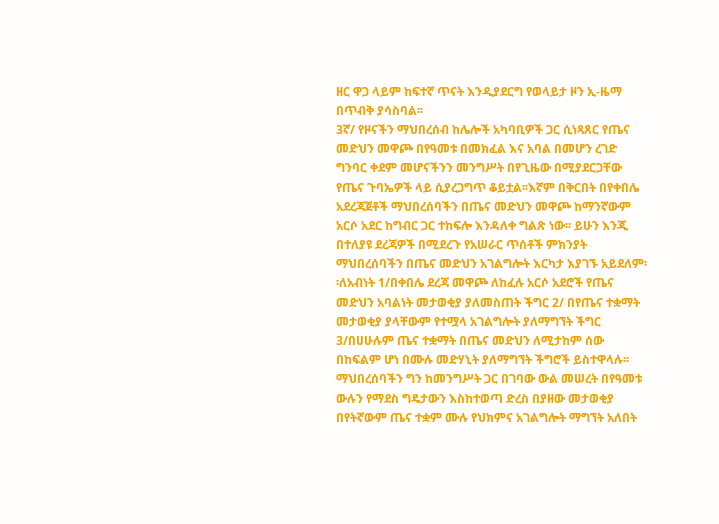ዘር ዋጋ ላይም ከፍተኛ ጥናት እንዲያደርግ የወላይታ ዞን ኢ-ዜማ በጥብቅ ያሳስባል፡፡
3ኛ/ የዞናችን ማህበረሰብ ከሌሎች አካባቢዎች ጋር ሲነጻጸር የጤና መድህን መዋጮ በየዓመቱ በመክፈል እና አባል በመሆን ረገድ ግንባር ቀደም መሆናችንን መንግሥት በየጊዜው በሚያደርጋቸው የጤና ጉባኤዎች ላይ ሲያረጋግጥ ቆይቷል፡፡እኛም በቅርበት በየቀበሌ አደረጃጀቶች ማህበረሰባችን በጤና መድህን መዋጮ ከማንኛውም አርሶ አደር ከግብር ጋር ተከፍሎ እንዳለቀ ግልጽ ነው፡፡ ይሁን እንጂ በተለያዩ ደረጃዎች በሚደረጉ የአሠራር ጥሰቶች ምክንያት ማህበረሰባችን በጤና መድህን አገልግሎት እርካታ እያገኙ አይደለም፡፡ለአብነት 1/በቀበሌ ደረጃ መዋጮ ለከፈሉ አርሶ አደሮች የጤና መድህን አባልነት መታወቂያ ያለመስጠት ችግር 2/ በየጤና ተቋማት መታወቂያ ያላቸውም የተሟላ አገልግሎት ያለማግኘት ችግር 3/በሀሁሉም ጤና ተቋማት በጤና መድህን ለሚታከም ሰው በከፍልም ሆነ በሙሉ መድሃኒት ያለማግኘት ችግሮች ይስተዋላሉ፡፡ ማህበረሰባችን ግን ከመንግሥት ጋር በገባው ውል መሠረት በየዓመቱ ውሉን የማደስ ግዴታውን እስከተወጣ ድረስ በያዘው መታወቂያ በየትኛውም ጤና ተቋም ሙሉ የህክምና አገልግሎት ማግኘት አለበት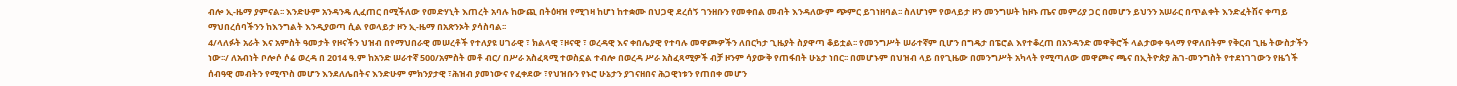ብሎ ኢ-ዜማ ያምናል፡፡ እንድሁም አንዳንዴ ሊፈጠር በሚችለው የመድሃኒት እጠረት አባሉ ከውጪ በትዕዛዝ የሚገዛ ከሆነ ከተቋሙ በህጋዊ ደረሰኝ ገንዘቡን የመቀበል መብት እንዳለውም ጭምር ይገነዘባል፡፡ ስለሆነም የወላይታ ዞን መንግሠት ከዞኑ ጤና መምሪያ ጋር በመሆን ይህንን አሠራር በጥልቀት እንድፈትሽና ቀጣይ ማህበረሰባችንን ከእንግልት እንዲያወጣ ሲል የወላይታ ዞን ኢ-ዜማ በአጽንኦት ያሳስባል፡፡
4/ላለፉት አራት እና አምስት ዓመታት የዞናችን ህዝብ በየማህበራዊ መሠረቶች የተለያዩ ሀገራዊ ፣ ክልላዊ ፣ዞናዊ ፣ ወረዳዊ እና ቀበሌያዊ የተባሉ መዋጮዎችን ለበርካታ ጊዜያት ስያዋጣ ቆይቷል፡፡ የመንግሥት ሠራተኛም ቢሆን በግዴታ በፔሮል እየተቆረጠ በአንዳንድ መዋቅሮች ላልታወቀ ዓላማ የዋለበትም የቅርብ ጊዜ ትውስታችን ነው፡፡/ ለአብነት ቦሎሶ ሶሬ ወረዳ በ 2014 ዓ.ም ከአንድ ሠራተኛ 500/አምስት መቶ ብር/ በሥራ አስፈጻሚ ተወስኗል ተብሎ በወረዳ ሥራ አስፈጻሚዎች ብቻ ዞንም ሳያውቅ የጠፋበት ሁኔታ ነበር፡፡ በመሆኑም በህዝብ ላይ በየጊዜው በመንግሥት አካላት የሚጣለው መዋጮና ጫና በኢትዮጵያ ሕገ-መንግስት የተደነገገውን የዜጎች ሰብዓዊ መብትን የሚጥስ መሆን እንደለሌበትና እንድሁም ምክንያታዊ ፣ሕዝብ ያመነውና የፈቀደው ፣የህዝቡን የኑሮ ሁኔታን ያገናዘበና ሕጋዊነቱን የጠበቀ መሆን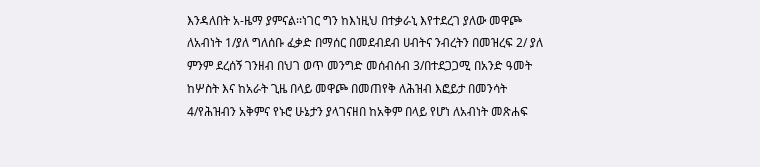እንዳለበት አ-ዜማ ያምናል፡፡ነገር ግን ከእነዚህ በተቃራኒ እየተደረገ ያለው መዋጮ ለአብነት 1/ያለ ግለሰቡ ፈቃድ በማሰር በመደብደብ ሀብትና ንብረትን በመዝረፍ 2/ ያለ ምንም ደረሰኝ ገንዘብ በህገ ወጥ መንግድ መሰብሰብ 3/በተደጋጋሚ በአንድ ዓመት ከሦስት እና ከአራት ጊዜ በላይ መዋጮ በመጠየቅ ለሕዝብ እፎይታ በመንሳት 4/የሕዝብን አቅምና የኑሮ ሁኔታን ያላገናዘበ ከአቅም በላይ የሆነ ለአብነት መጽሐፍ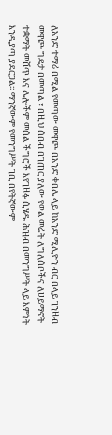ለአንድ ተማሪ በሚል የመጣው መዋጮ በአንድ ቀበሌ ላይ ከአንድ ሚሊዮን ብር በላይ ገንዘብ መዋጮ ግዴታ በመጣል ፣ በዚህ ሰበብ በገጠር ያለው የወል መሬት ለግለሰቦችና ለሀይማኖት ተቋማት መሸጥ እና ሌሎችም መሰል ችግሮች እየገዘፉ ሲሄዱ ሕዝብ በመንግሥት ላይ እምነት እንዲያጣ ያደርጋል፡፡ ማንኛውም የመንግሥት ገቢ በየትኛውም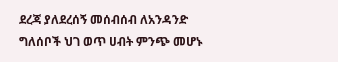ደረጃ ያለደረሰኝ መሰብሰብ ለአንዳንድ ግለሰቦች ህገ ወጥ ሀብት ምንጭ መሆኑ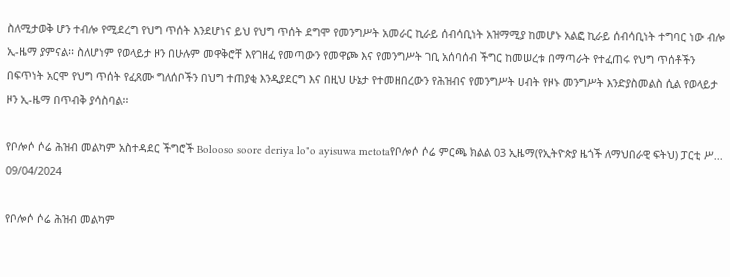ስለሚታወቅ ሆን ተብሎ የሚደረግ የህግ ጥሰት እንደሆነና ይህ የህግ ጥሰት ደግሞ የመንግሥት አመራር ኪራይ ሰብሳቢነት አዝማሚያ ከመሆኑ አልፎ ኪራይ ሰብሳቢነት ተግባር ነው ብሎ ኢ-ዜማ ያምናል፡፡ ስለሆነም የወላይታ ዞን በሁሉም መዋቅሮቸ እየገዘፈ የመጣውን የመዋጮ እና የመንግሥት ገቢ አሰባሰብ ችግር ከመሠረቱ በማጣራት የተፈጠሩ የህግ ጥሰቶችን በፍጥነት አርሞ የህግ ጥሰት የፈጸሙ ግለሰቦችን በህግ ተጠያቂ እንዲያደርግ እና በዚህ ሁኔታ የተመዘበረውን የሕዝብና የመንግሥት ሀብት የዞኑ መንግሥት እንድያስመልስ ሲል የወላይታ ዞን ኢ-ዜማ በጥብቅ ያሳስባል፡፡

የቦሎሶ ሶሬ ሕዝብ መልካም አስተዳደር ችግሮች Bolooso soore deriya lo"o ayisuwa metotaየቦሎሶ ሶሬ ምርጫ ክልል 03 ኢዜማ(የኢትዮጵያ ዜጎች ለማህበራዊ ፍትህ) ፓርቲ ሥ...
09/04/2024

የቦሎሶ ሶሬ ሕዝብ መልካም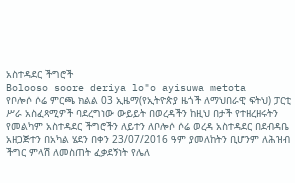አስተዳደር ችግሮች
Bolooso soore deriya lo"o ayisuwa metota
የቦሎሶ ሶሬ ምርጫ ክልል 03 ኢዜማ(የኢትዮጵያ ዜጎች ለማህበራዊ ፍትህ) ፓርቲ ሥራ አስፈጻሚዎች ባደረግነው ውይይት በወረዳችን ከዚህ በታች የተዘረዘሩትን የመልካም አስተዳደር ችግሮችን ለይተን ለቦሎሶ ሶሬ ወረዳ አስተዳደር በደብዳቤ አዘጋጅተን በአካል ሄደን በቀን 23/07/2016 ዓም ያመለከትን ቢሆንም ለሕዝብ ችግር ምላሽ ለመስጠት ፈቃደኝነት የሌለ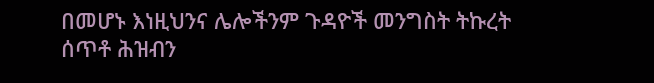በመሆኑ እነዚህንና ሌሎችንም ጉዳዮች መንግስት ትኩረት ሰጥቶ ሕዝብን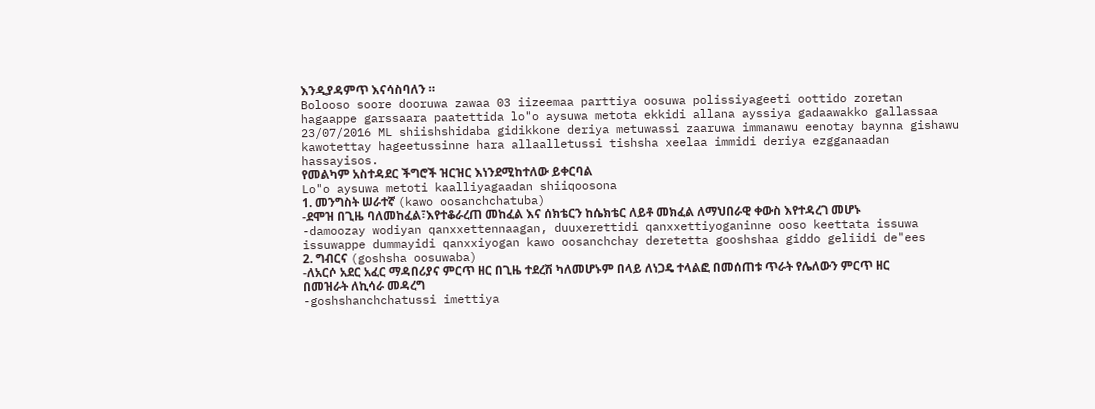እንዲያዳምጥ እናሳስባለን ።
Bolooso soore dooruwa zawaa 03 iizeemaa parttiya oosuwa polissiyageeti oottido zoretan hagaappe garssaara paatettida lo"o aysuwa metota ekkidi allana ayssiya gadaawakko gallassaa 23/07/2016 ML shiishshidaba gidikkone deriya metuwassi zaaruwa immanawu eenotay baynna gishawu kawotettay hageetussinne hara allaalletussi tishsha xeelaa immidi deriya ezgganaadan hassayisos.
የመልካም አስተዳደር ችግሮች ዝርዝር እነንደሚከተለው ይቀርባል
Lo"o aysuwa metoti kaalliyagaadan shiiqoosona
1. መንግስት ሠራተኛ (kawo oosanchchatuba)
-ደሞዝ በጊዜ ባለመከፈል፣እየተቆራረጠ መከፈል እና ሰክቴርን ከሴክቴር ለይቶ መክፈል ለማህበራዊ ቀውስ እየተዳረገ መሆኑ
-damoozay wodiyan qanxxettennaagan, duuxerettidi qanxxettiyoganinne ooso keettata issuwa issuwappe dummayidi qanxxiyogan kawo oosanchchay deretetta gooshshaa giddo geliidi de"ees
2. ግብርና (goshsha oosuwaba)
-ለአርሶ አደር አፈር ማዳበሪያና ምርጥ ዘር በጊዜ ተደረሽ ካለመሆኑም በላይ ለነጋዴ ተላልፎ በመሰጠቱ ጥራት የሌለውን ምርጥ ዘር በመዝራት ለኪሳራ መዳረግ
-goshshanchchatussi imettiya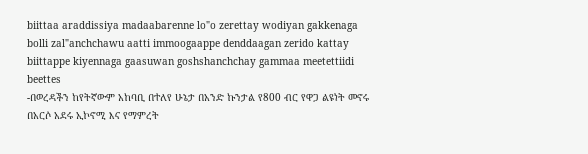biittaa araddissiya madaabarenne lo"o zerettay wodiyan gakkenaga bolli zal"anchchawu aatti immoogaappe denddaagan zerido kattay biittappe kiyennaga gaasuwan goshshanchchay gammaa meetettiidi beettes
-በወረዳችን ከየትኛውም አከባቢ በተለየ ሁኔታ በአንድ ኩንታል የ800 ብር የዋጋ ልዩነት መኖሩ በአርሶ አደሩ ኢኮኖሚ እና የማምረት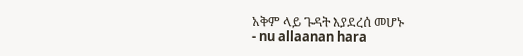አቅም ላይ ጉዳት እያደረሰ መሆኑ
- nu allaanan hara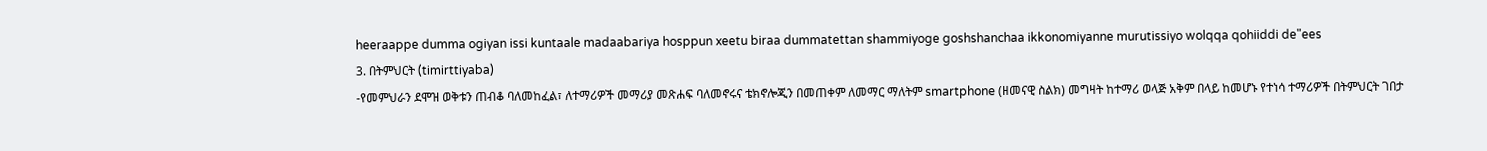heeraappe dumma ogiyan issi kuntaale madaabariya hosppun xeetu biraa dummatettan shammiyoge goshshanchaa ikkonomiyanne murutissiyo wolqqa qohiiddi de"ees
3. በትምህርት (timirttiyaba)
-የመምህራን ደሞዝ ወቅቱን ጠብቆ ባለመከፈል፣ ለተማሪዎች መማሪያ መጽሐፍ ባለመኖሩና ቴክኖሎጂን በመጠቀም ለመማር ማለትም smartphone (ዘመናዊ ስልክ) መግዛት ከተማሪ ወላጅ አቅም በላይ ከመሆኑ የተነሳ ተማሪዎች በትምህርት ገበታ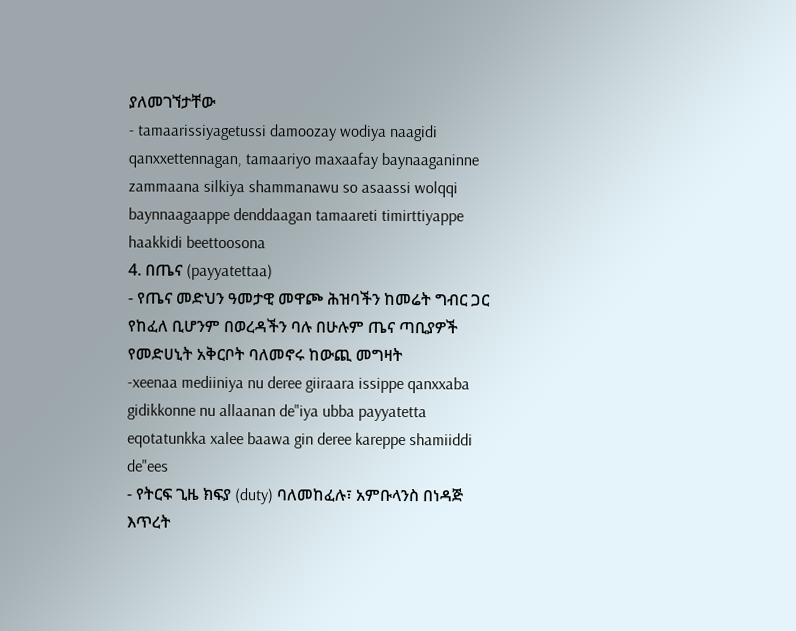ያለመገኘታቸው
- tamaarissiyagetussi damoozay wodiya naagidi qanxxettennagan, tamaariyo maxaafay baynaaganinne zammaana silkiya shammanawu so asaassi wolqqi baynnaagaappe denddaagan tamaareti timirttiyappe haakkidi beettoosona
4. በጤና (payyatettaa)
- የጤና መድህን ዓመታዊ መዋጮ ሕዝባችን ከመሬት ግብር ጋር የከፈለ ቢሆንም በወረዳችን ባሉ በሁሉም ጤና ጣቢያዎች የመድሀኒት አቅርቦት ባለመኖሩ ከውጪ መግዛት
-xeenaa mediiniya nu deree giiraara issippe qanxxaba gidikkonne nu allaanan de"iya ubba payyatetta eqotatunkka xalee baawa gin deree kareppe shamiiddi de"ees
- የትርፍ ጊዜ ክፍያ (duty) ባለመከፈሉ፣ አምቡላንስ በነዳጅ እጥረት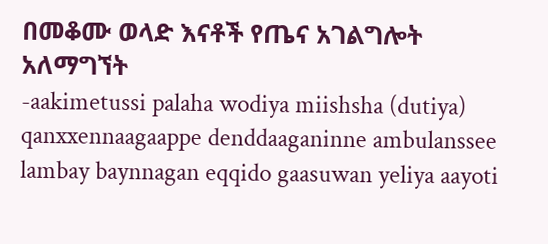በመቆሙ ወላድ እናቶች የጤና አገልግሎት አለማግኘት
-aakimetussi palaha wodiya miishsha (dutiya) qanxxennaagaappe denddaaganinne ambulanssee lambay baynnagan eqqido gaasuwan yeliya aayoti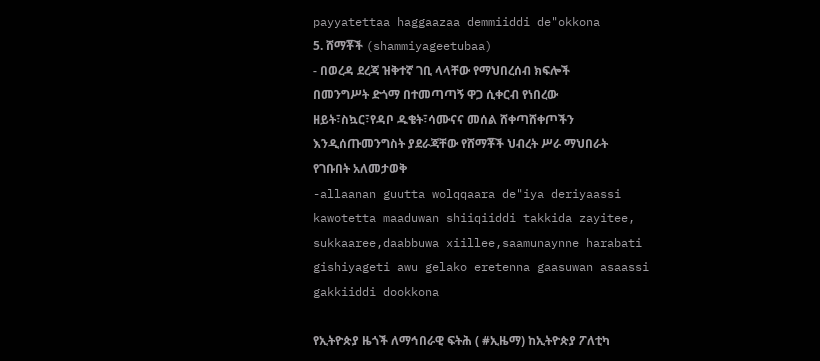payyatettaa haggaazaa demmiiddi de"okkona
5. ሸማቾች (shammiyageetubaa)
- በወረዳ ደረጃ ዝቅተኛ ገቢ ላላቸው የማህበረሰብ ክፍሎች በመንግሥት ድጎማ በተመጣጣኝ ዋጋ ሲቀርብ የነበረው ዘይት፣ስኳር፣የዳቦ ዱቄት፣ሳሙናና መሰል ሸቀጣሸቀጦችን እንዲሰጡመንግስት ያደራጃቸው የሸማቾች ህብረት ሥራ ማህበራት የገቡበት አለመታወቅ
-allaanan guutta wolqqaara de"iya deriyaassi kawotetta maaduwan shiiqiiddi takkida zayitee, sukkaaree,daabbuwa xiillee,saamunaynne harabati gishiyageti awu gelako eretenna gaasuwan asaassi gakkiiddi dookkona

የኢትዮጵያ ዜጎች ለማኅበራዊ ፍትሕ ( #ኢዜማ) ከኢትዮጵያ ፖለቲካ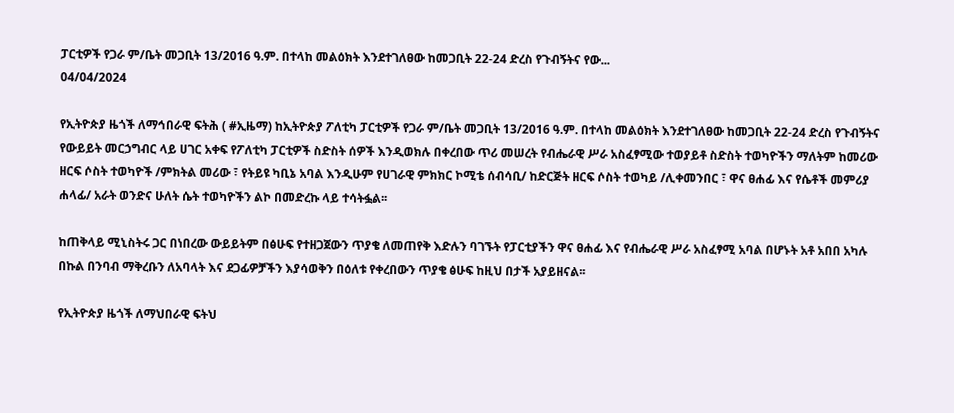ፓርቲዎች የጋራ ም/ቤት መጋቢት 13/2016 ዓ.ም. በተላከ መልዕክት እንደተገለፀው ከመጋቢት 22-24 ድረስ የጉብኝትና የው...
04/04/2024

የኢትዮጵያ ዜጎች ለማኅበራዊ ፍትሕ ( #ኢዜማ) ከኢትዮጵያ ፖለቲካ ፓርቲዎች የጋራ ም/ቤት መጋቢት 13/2016 ዓ.ም. በተላከ መልዕክት እንደተገለፀው ከመጋቢት 22-24 ድረስ የጉብኝትና የውይይት መርኃግብር ላይ ሀገር አቀፍ የፖለቲካ ፓርቲዎች ስድስት ሰዎች እንዲወክሉ በቀረበው ጥሪ መሠረት የብሔራዊ ሥራ አስፈፃሚው ተወያይቶ ስድስት ተወካዮችን ማለትም ከመሪው ዘርፍ ሶስት ተወካዮች /ምክትል መሪው ፣ የትይዩ ካቢኔ አባል እንዲሁም የሀገራዊ ምክክር ኮሚቴ ሰብሳቢ/ ከድርጅት ዘርፍ ሶስት ተወካይ /ሊቀመንበር ፣ ዋና ፀሐፊ እና የሴቶች መምሪያ ሐላፊ/ አራት ወንድና ሁለት ሴት ተወካዮችን ልኮ በመድረኩ ላይ ተሳትፏል፡፡

ከጠቅላይ ሚኒስትሩ ጋር በነበረው ውይይትም በፅሁፍ የተዘጋጀውን ጥያቄ ለመጠየቅ እድሉን ባገኙት የፓርቲያችን ዋና ፀሐፊ እና የብሔራዊ ሥራ አስፈፃሚ አባል በሆኑት አቶ አበበ አካሉ በኩል በንባብ ማቅረቡን ለአባላት እና ደጋፊዎቻችን እያሳወቅን በዕለቱ የቀረበውን ጥያቄ ፅሁፍ ከዚህ በታች አያይዘናል፡፡

የኢትዮጵያ ዜጎች ለማህበራዊ ፍትህ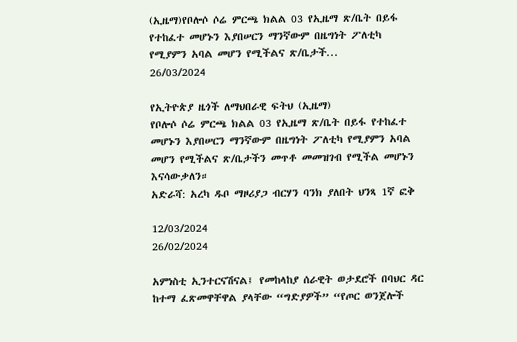(ኢዜማ)የቦሎሶ ሶሬ ምርጫ ክልል 03 የኢዜማ ጽ/ቤት በይፋ የተከፈተ መሆኑን እያበሠርን ማንኛውም በዜግነት ፖለቲካ የሚያምን አባል መሆን የሚችልና ጽ/ቤታች...
26/03/2024

የኢትዮጵያ ዜጎች ለማህበራዊ ፍትህ (ኢዜማ)
የቦሎሶ ሶሬ ምርጫ ክልል 03 የኢዜማ ጽ/ቤት በይፋ የተከፈተ መሆኑን እያበሠርን ማንኛውም በዜግነት ፖለቲካ የሚያምን አባል መሆን የሚችልና ጽ/ቤታችን መጥቶ መመዝገብ የሚችል መሆኑን እናሳውቃለን።
አድራሻ: አረካ ዱቦ ማዞሪያጋ ብርሃን ባንክ ያለበት ህንጻ 1ኛ ፎቅ

12/03/2024
26/02/2024

አምነስቲ ኢንተርናሽናል፤ የመከላከያ ሰራዊት ወታደሮች በባህር ዳር ከተማ ፈጽመዋቸዋል ያላቸው “ግድያዎች” “የጦር ወንጀሎች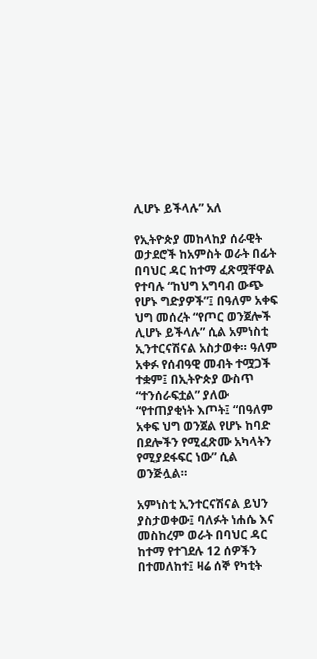ሊሆኑ ይችላሉ” አለ

የኢትዮጵያ መከላከያ ሰራዊት ወታደሮች ከአምስት ወራት በፊት በባህር ዳር ከተማ ፈጽሟቸዋል የተባሉ “ከህግ አግባብ ውጭ የሆኑ ግድያዎች”፤ በዓለም አቀፍ ህግ መሰረት “የጦር ወንጀሎች ሊሆኑ ይችላሉ” ሲል አምነስቲ ኢንተርናሽናል አስታወቀ። ዓለም አቀፉ የሰብዓዊ መብት ተሟጋች ተቋም፤ በኢትዮጵያ ውስጥ “ተንሰራፍቷል” ያለው “የተጠያቂነት እጦት፤ “በዓለም አቀፍ ህግ ወንጀል የሆኑ ከባድ በደሎችን የሚፈጽሙ አካላትን የሚያደፋፍር ነው” ሲል ወንጅሏል።

አምነስቲ ኢንተርናሽናል ይህን ያስታወቀው፤ ባለፉት ነሐሴ እና መስከረም ወራት በባህር ዳር ከተማ የተገደሉ 12 ሰዎችን በተመለከተ፤ ዛሬ ሰኞ የካቲት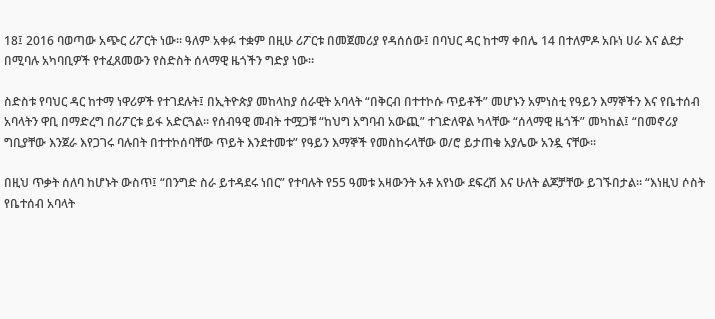18፤ 2016 ባወጣው አጭር ሪፖርት ነው። ዓለም አቀፉ ተቋም በዚሁ ሪፖርቱ በመጀመሪያ የዳሰሰው፤ በባህር ዳር ከተማ ቀበሌ 14 በተለምዶ አቡነ ሀራ እና ልደታ በሚባሉ አካባቢዎች የተፈጸመውን የስድስት ሰላማዊ ዜጎችን ግድያ ነው።

ስድስቱ የባህር ዳር ከተማ ነዋሪዎች የተገደሉት፤ በኢትዮጵያ መከላከያ ሰራዊት አባላት “በቅርብ በተተኮሱ ጥይቶች” መሆኑን አምነስቲ የዓይን እማኞችን እና የቤተሰብ አባላትን ዋቢ በማድረግ በሪፖርቱ ይፋ አድርጓል። የሰብዓዊ መብት ተሟጋቹ “ከህግ አግባብ አውጪ” ተገድለዋል ካላቸው “ሰላማዊ ዜጎች” መካከል፤ “በመኖሪያ ግቢያቸው እንጀራ እየጋገሩ ባሉበት በተተኮሰባቸው ጥይት እንደተመቱ” የዓይን እማኞች የመስከሩላቸው ወ/ሮ ይታጠቁ አያሌው አንዷ ናቸው።

በዚህ ጥቃት ሰለባ ከሆኑት ውስጥ፤ “በንግድ ስራ ይተዳደሩ ነበር” የተባሉት የ55 ዓመቱ አዛውንት አቶ አየነው ደፍረሽ እና ሁለት ልጆቻቸው ይገኙበታል። “እነዚህ ሶስት የቤተሰብ አባላት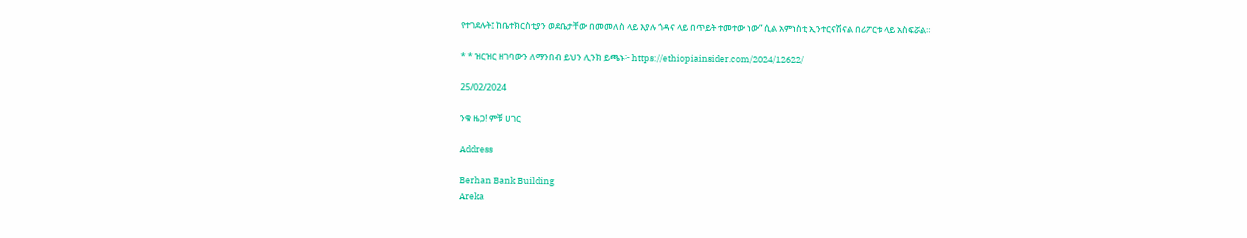የተገደሉት፤ ከቤተክርስቲያን ወደቤታቸው በመመለስ ላይ እያሉ ጎዳና ላይ በጥይት ተመተው ነው” ሲል አምነስቲ ኢንተርናሽናል በሪፖርቱ ላይ አስፍሯል።

* * ዝርዝር ዘገባውን ለማንበብ ይህን ሊንክ ይጫኑ፦ https://ethiopiainsider.com/2024/12622/

25/02/2024

ንቁ ዜጋ! ምቹ ሀገር

Address

Berhan Bank Building
Areka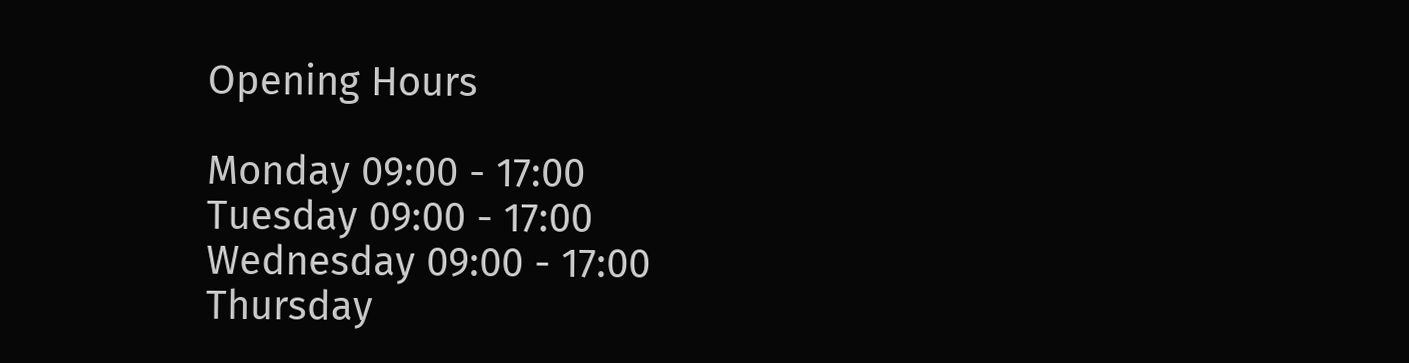Opening Hours

Monday 09:00 - 17:00
Tuesday 09:00 - 17:00
Wednesday 09:00 - 17:00
Thursday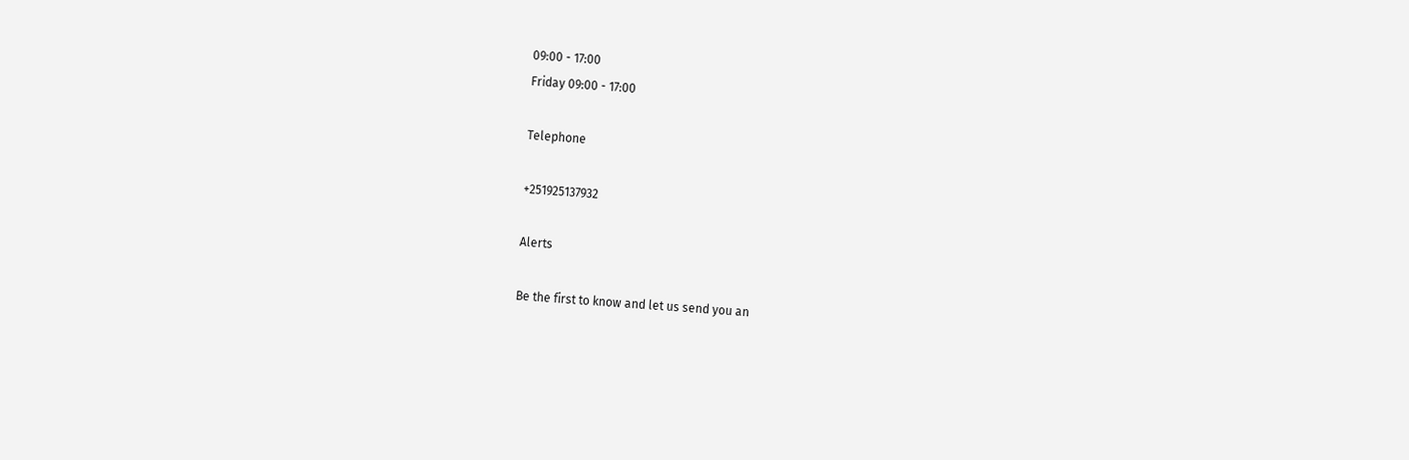09:00 - 17:00
Friday 09:00 - 17:00

Telephone

+251925137932

Alerts

Be the first to know and let us send you an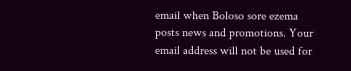email when Boloso sore ezema posts news and promotions. Your email address will not be used for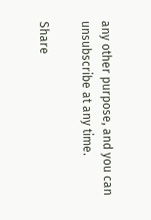any other purpose, and you can unsubscribe at any time.

Share